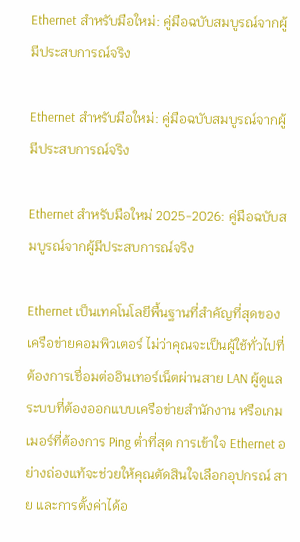Ethernet สำหรับมือใหม่: คู่มือฉบับสมบูรณ์จากผู้มีประสบการณ์จริง

Ethernet สำหรับมือใหม่: คู่มือฉบับสมบูรณ์จากผู้มีประสบการณ์จริง

Ethernet สำหรับมือใหม่ 2025-2026: คู่มือฉบับสมบูรณ์จากผู้มีประสบการณ์จริง

Ethernet เป็นเทคโนโลยีพื้นฐานที่สำคัญที่สุดของเครือข่ายคอมพิวเตอร์ ไม่ว่าคุณจะเป็นผู้ใช้ทั่วไปที่ต้องการเชื่อมต่ออินเทอร์เน็ตผ่านสาย LAN ผู้ดูแลระบบที่ต้องออกแบบเครือข่ายสำนักงาน หรือเกมเมอร์ที่ต้องการ Ping ต่ำที่สุด การเข้าใจ Ethernet อย่างถ่องแท้จะช่วยให้คุณตัดสินใจเลือกอุปกรณ์ สาย และการตั้งค่าได้อ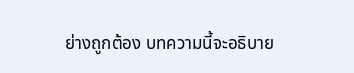ย่างถูกต้อง บทความนี้จะอธิบาย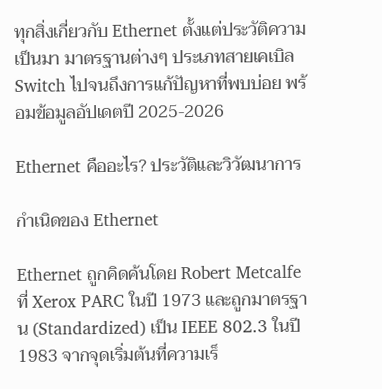ทุกสิ่งเกี่ยวกับ Ethernet ตั้งแต่ประวัติความเป็นมา มาตรฐานต่างๆ ประเภทสายเคเบิล Switch ไปจนถึงการแก้ปัญหาที่พบบ่อย พร้อมข้อมูลอัปเดตปี 2025-2026

Ethernet คืออะไร? ประวัติและวิวัฒนาการ

กำเนิดของ Ethernet

Ethernet ถูกคิดค้นโดย Robert Metcalfe ที่ Xerox PARC ในปี 1973 และถูกมาตรฐาน (Standardized) เป็น IEEE 802.3 ในปี 1983 จากจุดเริ่มต้นที่ความเร็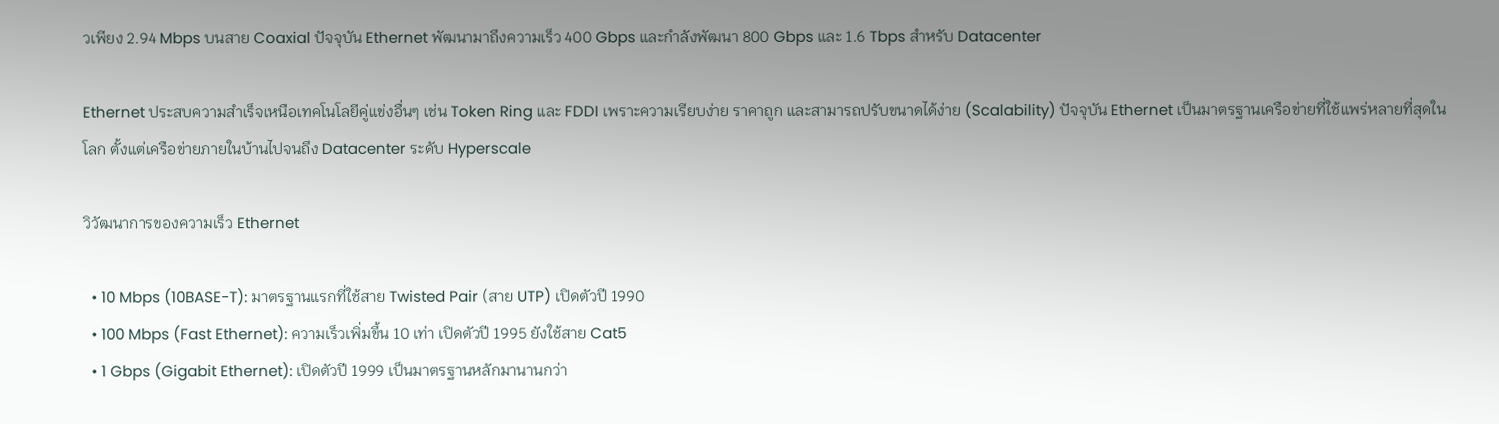วเพียง 2.94 Mbps บนสาย Coaxial ปัจจุบัน Ethernet พัฒนามาถึงความเร็ว 400 Gbps และกำลังพัฒนา 800 Gbps และ 1.6 Tbps สำหรับ Datacenter

Ethernet ประสบความสำเร็จเหนือเทคโนโลยีคู่แข่งอื่นๆ เช่น Token Ring และ FDDI เพราะความเรียบง่าย ราคาถูก และสามารถปรับขนาดได้ง่าย (Scalability) ปัจจุบัน Ethernet เป็นมาตรฐานเครือข่ายที่ใช้แพร่หลายที่สุดในโลก ตั้งแต่เครือข่ายภายในบ้านไปจนถึง Datacenter ระดับ Hyperscale

วิวัฒนาการของความเร็ว Ethernet

  • 10 Mbps (10BASE-T): มาตรฐานแรกที่ใช้สาย Twisted Pair (สาย UTP) เปิดตัวปี 1990
  • 100 Mbps (Fast Ethernet): ความเร็วเพิ่มขึ้น 10 เท่า เปิดตัวปี 1995 ยังใช้สาย Cat5
  • 1 Gbps (Gigabit Ethernet): เปิดตัวปี 1999 เป็นมาตรฐานหลักมานานกว่า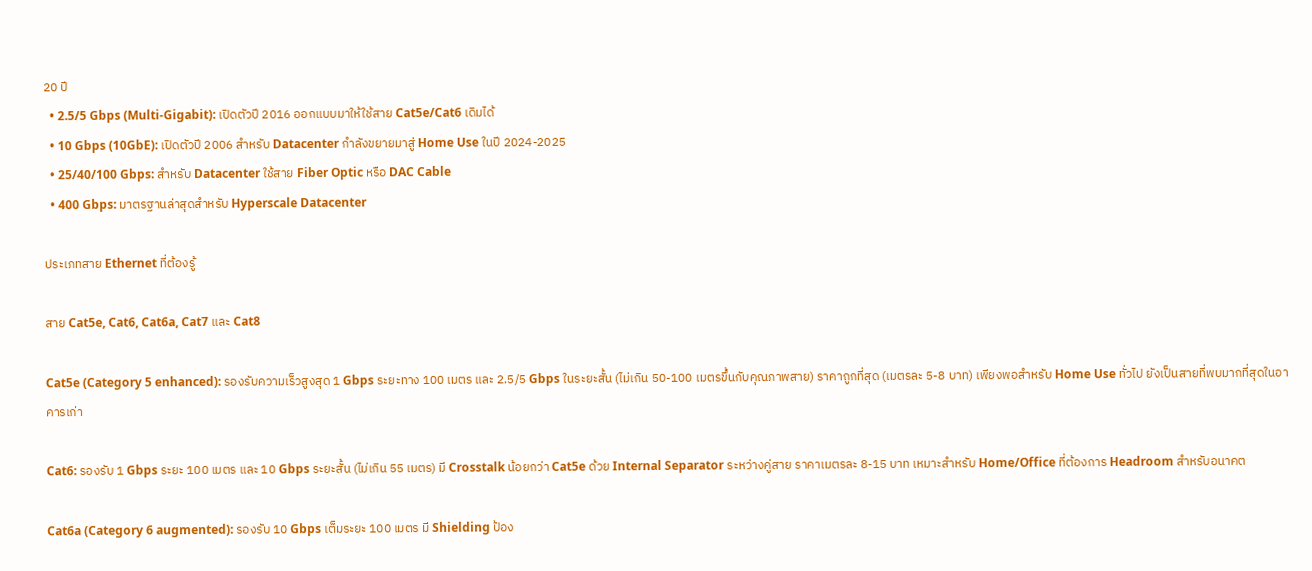20 ปี
  • 2.5/5 Gbps (Multi-Gigabit): เปิดตัวปี 2016 ออกแบบมาให้ใช้สาย Cat5e/Cat6 เดิมได้
  • 10 Gbps (10GbE): เปิดตัวปี 2006 สำหรับ Datacenter กำลังขยายมาสู่ Home Use ในปี 2024-2025
  • 25/40/100 Gbps: สำหรับ Datacenter ใช้สาย Fiber Optic หรือ DAC Cable
  • 400 Gbps: มาตรฐานล่าสุดสำหรับ Hyperscale Datacenter

ประเภทสาย Ethernet ที่ต้องรู้

สาย Cat5e, Cat6, Cat6a, Cat7 และ Cat8

Cat5e (Category 5 enhanced): รองรับความเร็วสูงสุด 1 Gbps ระยะทาง 100 เมตร และ 2.5/5 Gbps ในระยะสั้น (ไม่เกิน 50-100 เมตรขึ้นกับคุณภาพสาย) ราคาถูกที่สุด (เมตรละ 5-8 บาท) เพียงพอสำหรับ Home Use ทั่วไป ยังเป็นสายที่พบมากที่สุดในอาคารเก่า

Cat6: รองรับ 1 Gbps ระยะ 100 เมตร และ 10 Gbps ระยะสั้น (ไม่เกิน 55 เมตร) มี Crosstalk น้อยกว่า Cat5e ด้วย Internal Separator ระหว่างคู่สาย ราคาเมตรละ 8-15 บาท เหมาะสำหรับ Home/Office ที่ต้องการ Headroom สำหรับอนาคต

Cat6a (Category 6 augmented): รองรับ 10 Gbps เต็มระยะ 100 เมตร มี Shielding ป้อง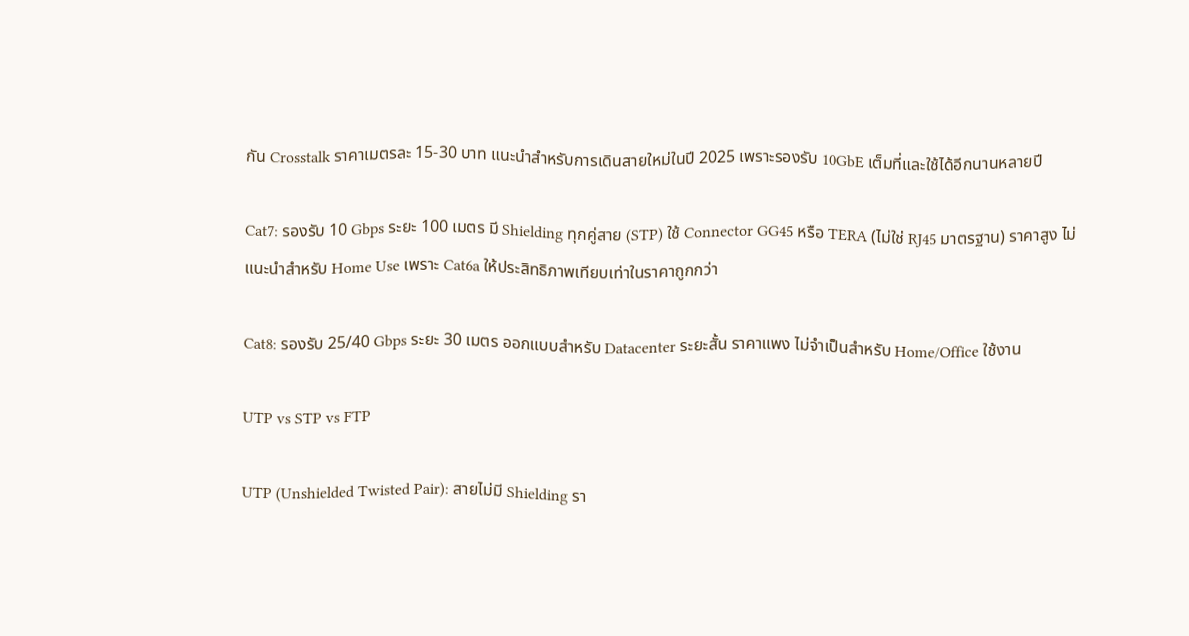กัน Crosstalk ราคาเมตรละ 15-30 บาท แนะนำสำหรับการเดินสายใหม่ในปี 2025 เพราะรองรับ 10GbE เต็มที่และใช้ได้อีกนานหลายปี

Cat7: รองรับ 10 Gbps ระยะ 100 เมตร มี Shielding ทุกคู่สาย (STP) ใช้ Connector GG45 หรือ TERA (ไม่ใช่ RJ45 มาตรฐาน) ราคาสูง ไม่แนะนำสำหรับ Home Use เพราะ Cat6a ให้ประสิทธิภาพเทียบเท่าในราคาถูกกว่า

Cat8: รองรับ 25/40 Gbps ระยะ 30 เมตร ออกแบบสำหรับ Datacenter ระยะสั้น ราคาแพง ไม่จำเป็นสำหรับ Home/Office ใช้งาน

UTP vs STP vs FTP

UTP (Unshielded Twisted Pair): สายไม่มี Shielding รา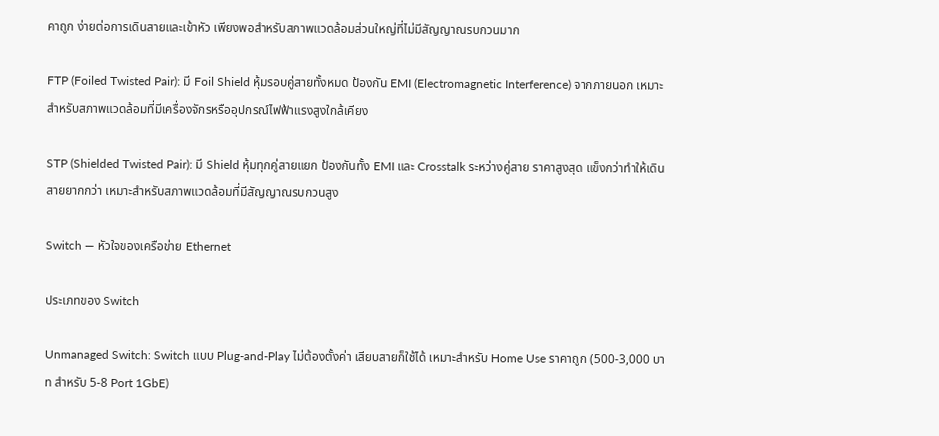คาถูก ง่ายต่อการเดินสายและเข้าหัว เพียงพอสำหรับสภาพแวดล้อมส่วนใหญ่ที่ไม่มีสัญญาณรบกวนมาก

FTP (Foiled Twisted Pair): มี Foil Shield หุ้มรอบคู่สายทั้งหมด ป้องกัน EMI (Electromagnetic Interference) จากภายนอก เหมาะสำหรับสภาพแวดล้อมที่มีเครื่องจักรหรืออุปกรณ์ไฟฟ้าแรงสูงใกล้เคียง

STP (Shielded Twisted Pair): มี Shield หุ้มทุกคู่สายแยก ป้องกันทั้ง EMI และ Crosstalk ระหว่างคู่สาย ราคาสูงสุด แข็งกว่าทำให้เดินสายยากกว่า เหมาะสำหรับสภาพแวดล้อมที่มีสัญญาณรบกวนสูง

Switch — หัวใจของเครือข่าย Ethernet

ประเภทของ Switch

Unmanaged Switch: Switch แบบ Plug-and-Play ไม่ต้องตั้งค่า เสียบสายก็ใช้ได้ เหมาะสำหรับ Home Use ราคาถูก (500-3,000 บาท สำหรับ 5-8 Port 1GbE)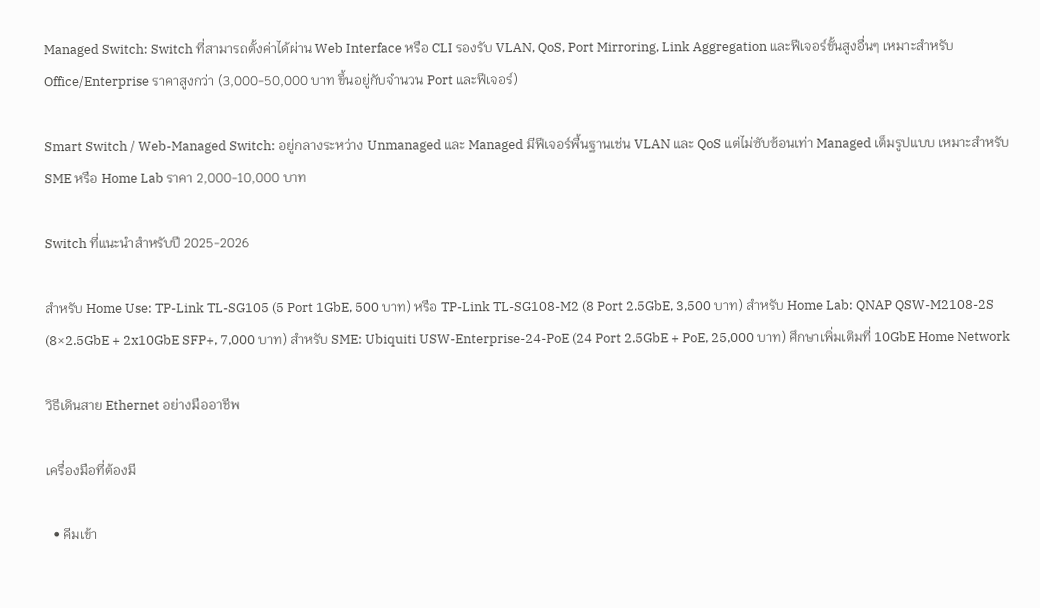Managed Switch: Switch ที่สามารถตั้งค่าได้ผ่าน Web Interface หรือ CLI รองรับ VLAN, QoS, Port Mirroring, Link Aggregation และฟีเจอร์ขั้นสูงอื่นๆ เหมาะสำหรับ Office/Enterprise ราคาสูงกว่า (3,000-50,000 บาท ขึ้นอยู่กับจำนวน Port และฟีเจอร์)

Smart Switch / Web-Managed Switch: อยู่กลางระหว่าง Unmanaged และ Managed มีฟีเจอร์พื้นฐานเช่น VLAN และ QoS แต่ไม่ซับซ้อนเท่า Managed เต็มรูปแบบ เหมาะสำหรับ SME หรือ Home Lab ราคา 2,000-10,000 บาท

Switch ที่แนะนำสำหรับปี 2025-2026

สำหรับ Home Use: TP-Link TL-SG105 (5 Port 1GbE, 500 บาท) หรือ TP-Link TL-SG108-M2 (8 Port 2.5GbE, 3,500 บาท) สำหรับ Home Lab: QNAP QSW-M2108-2S (8×2.5GbE + 2x10GbE SFP+, 7,000 บาท) สำหรับ SME: Ubiquiti USW-Enterprise-24-PoE (24 Port 2.5GbE + PoE, 25,000 บาท) ศึกษาเพิ่มเติมที่ 10GbE Home Network

วิธีเดินสาย Ethernet อย่างมืออาชีพ

เครื่องมือที่ต้องมี

  • คีมเข้า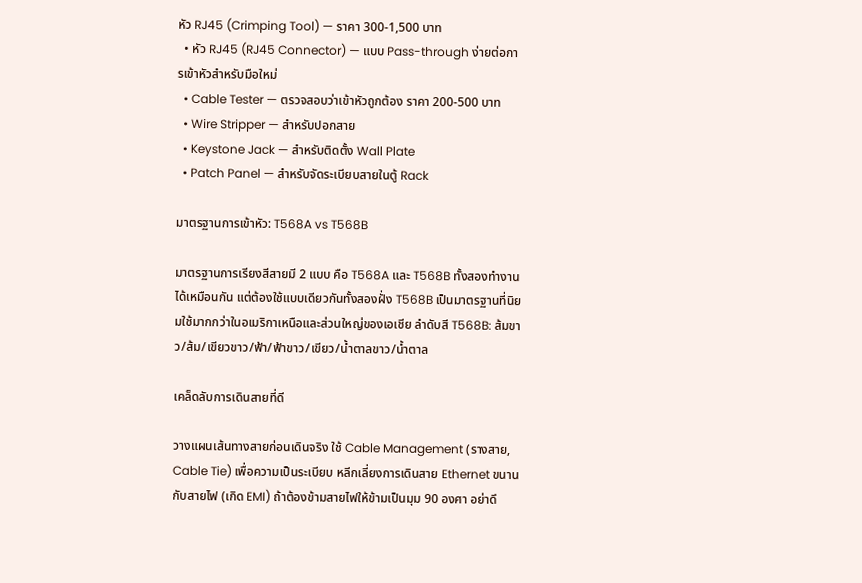หัว RJ45 (Crimping Tool) — ราคา 300-1,500 บาท
  • หัว RJ45 (RJ45 Connector) — แบบ Pass-through ง่ายต่อการเข้าหัวสำหรับมือใหม่
  • Cable Tester — ตรวจสอบว่าเข้าหัวถูกต้อง ราคา 200-500 บาท
  • Wire Stripper — สำหรับปอกสาย
  • Keystone Jack — สำหรับติดตั้ง Wall Plate
  • Patch Panel — สำหรับจัดระเบียบสายในตู้ Rack

มาตรฐานการเข้าหัว: T568A vs T568B

มาตรฐานการเรียงสีสายมี 2 แบบ คือ T568A และ T568B ทั้งสองทำงานได้เหมือนกัน แต่ต้องใช้แบบเดียวกันทั้งสองฝั่ง T568B เป็นมาตรฐานที่นิยมใช้มากกว่าในอเมริกาเหนือและส่วนใหญ่ของเอเชีย ลำดับสี T568B: ส้มขาว/ส้ม/เขียวขาว/ฟ้า/ฟ้าขาว/เขียว/น้ำตาลขาว/น้ำตาล

เคล็ดลับการเดินสายที่ดี

วางแผนเส้นทางสายก่อนเดินจริง ใช้ Cable Management (รางสาย, Cable Tie) เพื่อความเป็นระเบียบ หลีกเลี่ยงการเดินสาย Ethernet ขนานกับสายไฟ (เกิด EMI) ถ้าต้องข้ามสายไฟให้ข้ามเป็นมุม 90 องศา อย่าดึ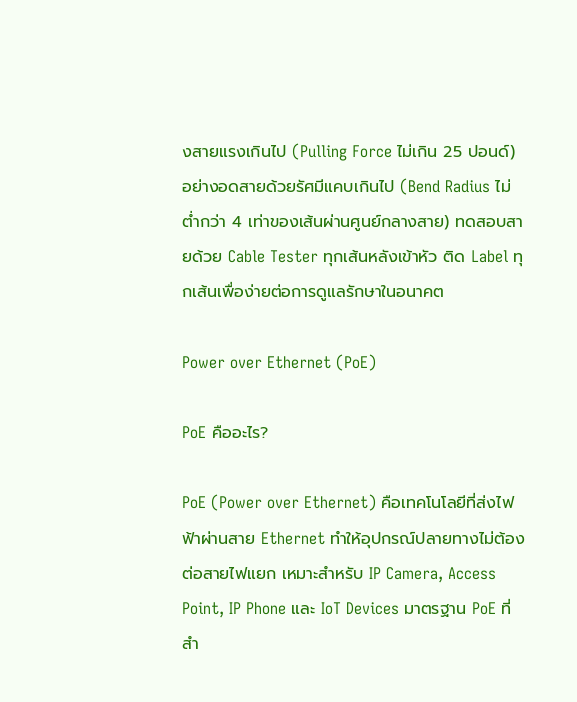งสายแรงเกินไป (Pulling Force ไม่เกิน 25 ปอนด์) อย่างอดสายด้วยรัศมีแคบเกินไป (Bend Radius ไม่ต่ำกว่า 4 เท่าของเส้นผ่านศูนย์กลางสาย) ทดสอบสายด้วย Cable Tester ทุกเส้นหลังเข้าหัว ติด Label ทุกเส้นเพื่อง่ายต่อการดูแลรักษาในอนาคต

Power over Ethernet (PoE)

PoE คืออะไร?

PoE (Power over Ethernet) คือเทคโนโลยีที่ส่งไฟฟ้าผ่านสาย Ethernet ทำให้อุปกรณ์ปลายทางไม่ต้องต่อสายไฟแยก เหมาะสำหรับ IP Camera, Access Point, IP Phone และ IoT Devices มาตรฐาน PoE ที่สำ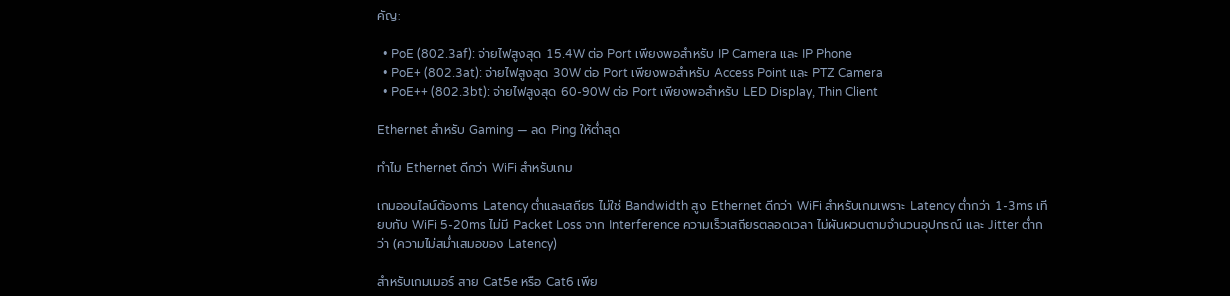คัญ:

  • PoE (802.3af): จ่ายไฟสูงสุด 15.4W ต่อ Port เพียงพอสำหรับ IP Camera และ IP Phone
  • PoE+ (802.3at): จ่ายไฟสูงสุด 30W ต่อ Port เพียงพอสำหรับ Access Point และ PTZ Camera
  • PoE++ (802.3bt): จ่ายไฟสูงสุด 60-90W ต่อ Port เพียงพอสำหรับ LED Display, Thin Client

Ethernet สำหรับ Gaming — ลด Ping ให้ต่ำสุด

ทำไม Ethernet ดีกว่า WiFi สำหรับเกม

เกมออนไลน์ต้องการ Latency ต่ำและเสถียร ไม่ใช่ Bandwidth สูง Ethernet ดีกว่า WiFi สำหรับเกมเพราะ Latency ต่ำกว่า 1-3ms เทียบกับ WiFi 5-20ms ไม่มี Packet Loss จาก Interference ความเร็วเสถียรตลอดเวลา ไม่ผันผวนตามจำนวนอุปกรณ์ และ Jitter ต่ำกว่า (ความไม่สม่ำเสมอของ Latency)

สำหรับเกมเมอร์ สาย Cat5e หรือ Cat6 เพีย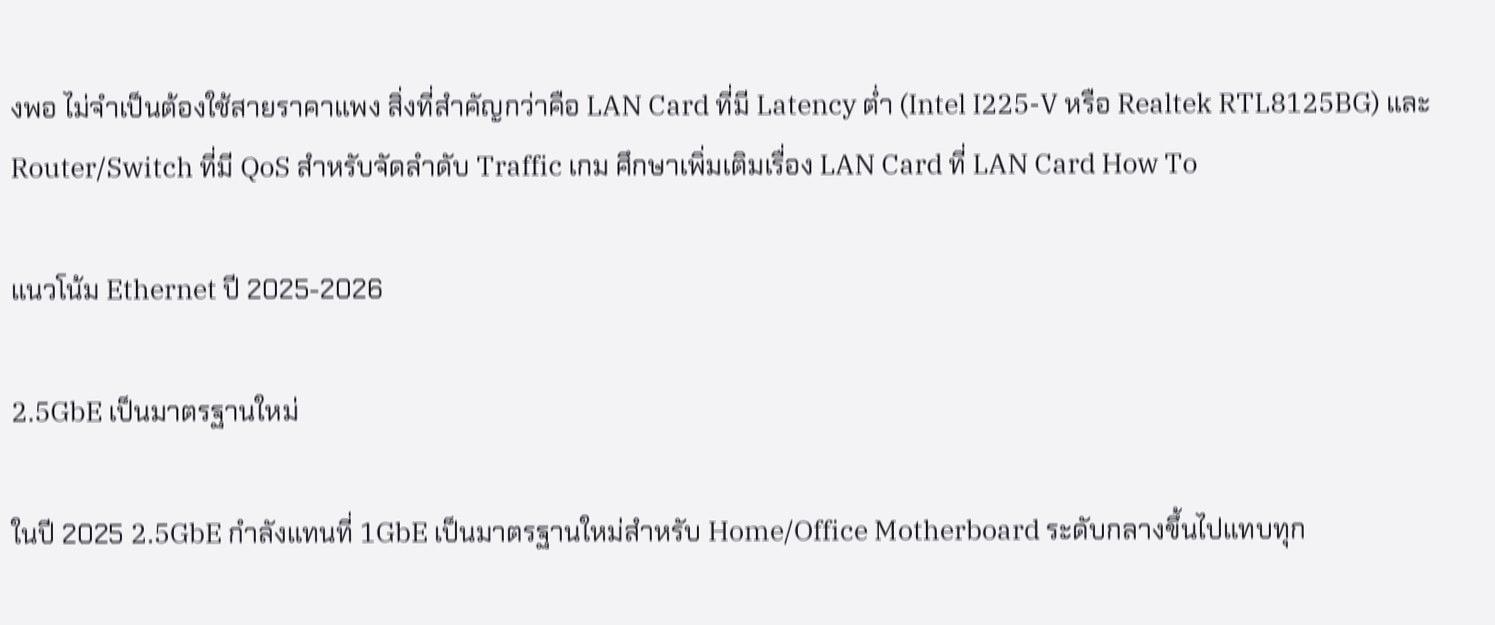งพอ ไม่จำเป็นต้องใช้สายราคาแพง สิ่งที่สำคัญกว่าคือ LAN Card ที่มี Latency ต่ำ (Intel I225-V หรือ Realtek RTL8125BG) และ Router/Switch ที่มี QoS สำหรับจัดลำดับ Traffic เกม ศึกษาเพิ่มเติมเรื่อง LAN Card ที่ LAN Card How To

แนวโน้ม Ethernet ปี 2025-2026

2.5GbE เป็นมาตรฐานใหม่

ในปี 2025 2.5GbE กำลังแทนที่ 1GbE เป็นมาตรฐานใหม่สำหรับ Home/Office Motherboard ระดับกลางขึ้นไปแทบทุก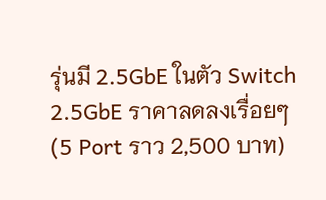รุ่นมี 2.5GbE ในตัว Switch 2.5GbE ราคาลดลงเรื่อยๆ (5 Port ราว 2,500 บาท)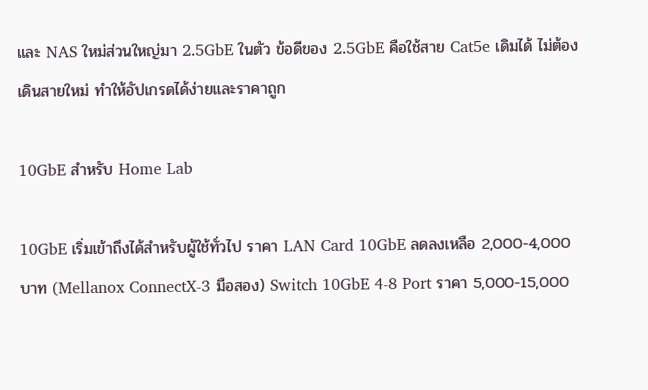และ NAS ใหม่ส่วนใหญ่มา 2.5GbE ในตัว ข้อดีของ 2.5GbE คือใช้สาย Cat5e เดิมได้ ไม่ต้องเดินสายใหม่ ทำให้อัปเกรดได้ง่ายและราคาถูก

10GbE สำหรับ Home Lab

10GbE เริ่มเข้าถึงได้สำหรับผู้ใช้ทั่วไป ราคา LAN Card 10GbE ลดลงเหลือ 2,000-4,000 บาท (Mellanox ConnectX-3 มือสอง) Switch 10GbE 4-8 Port ราคา 5,000-15,000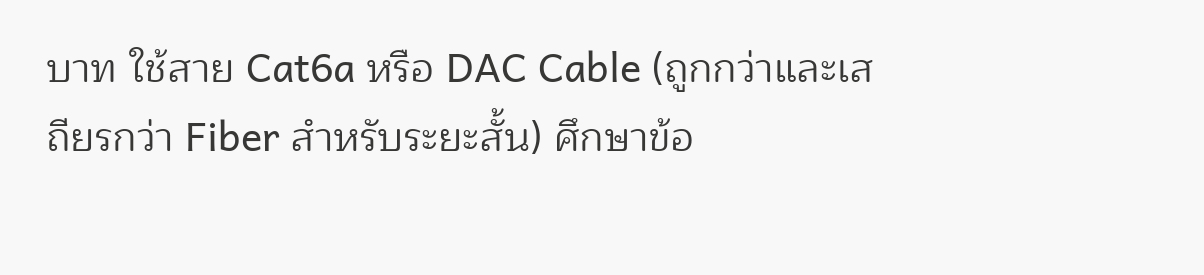บาท ใช้สาย Cat6a หรือ DAC Cable (ถูกกว่าและเสถียรกว่า Fiber สำหรับระยะสั้น) ศึกษาข้อ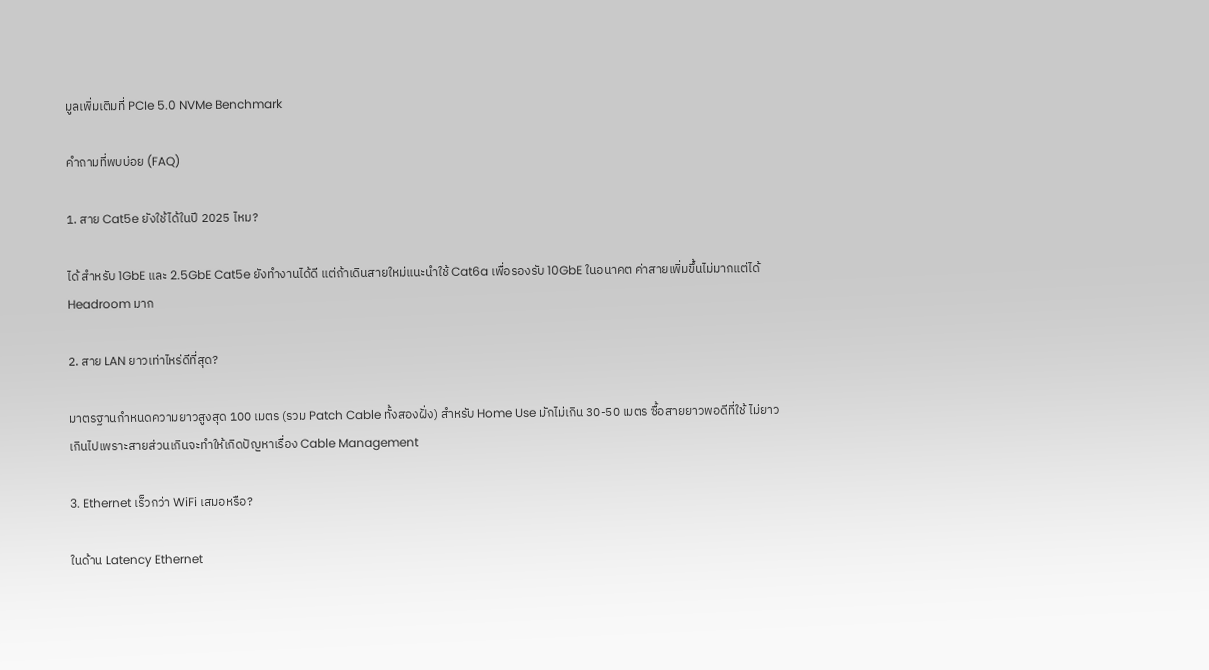มูลเพิ่มเติมที่ PCIe 5.0 NVMe Benchmark

คำถามที่พบบ่อย (FAQ)

1. สาย Cat5e ยังใช้ได้ในปี 2025 ไหม?

ได้ สำหรับ 1GbE และ 2.5GbE Cat5e ยังทำงานได้ดี แต่ถ้าเดินสายใหม่แนะนำใช้ Cat6a เพื่อรองรับ 10GbE ในอนาคต ค่าสายเพิ่มขึ้นไม่มากแต่ได้ Headroom มาก

2. สาย LAN ยาวเท่าไหร่ดีที่สุด?

มาตรฐานกำหนดความยาวสูงสุด 100 เมตร (รวม Patch Cable ทั้งสองฝั่ง) สำหรับ Home Use มักไม่เกิน 30-50 เมตร ซื้อสายยาวพอดีที่ใช้ ไม่ยาวเกินไปเพราะสายส่วนเกินจะทำให้เกิดปัญหาเรื่อง Cable Management

3. Ethernet เร็วกว่า WiFi เสมอหรือ?

ในด้าน Latency Ethernet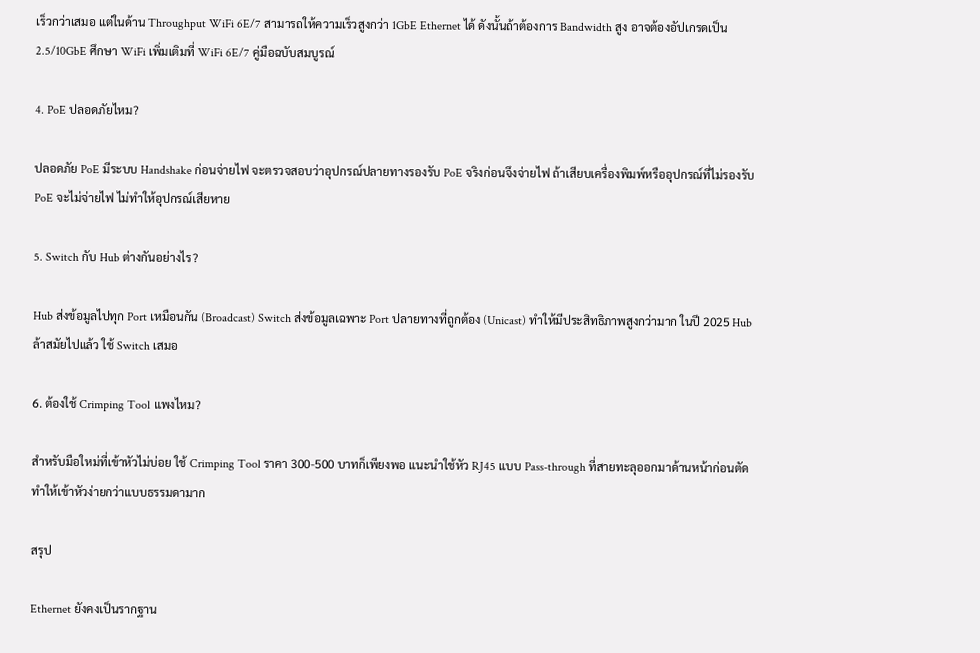เร็วกว่าเสมอ แต่ในด้าน Throughput WiFi 6E/7 สามารถให้ความเร็วสูงกว่า 1GbE Ethernet ได้ ดังนั้นถ้าต้องการ Bandwidth สูง อาจต้องอัปเกรดเป็น 2.5/10GbE ศึกษา WiFi เพิ่มเติมที่ WiFi 6E/7 คู่มือฉบับสมบูรณ์

4. PoE ปลอดภัยไหม?

ปลอดภัย PoE มีระบบ Handshake ก่อนจ่ายไฟ จะตรวจสอบว่าอุปกรณ์ปลายทางรองรับ PoE จริงก่อนจึงจ่ายไฟ ถ้าเสียบเครื่องพิมพ์หรืออุปกรณ์ที่ไม่รองรับ PoE จะไม่จ่ายไฟ ไม่ทำให้อุปกรณ์เสียหาย

5. Switch กับ Hub ต่างกันอย่างไร?

Hub ส่งข้อมูลไปทุก Port เหมือนกัน (Broadcast) Switch ส่งข้อมูลเฉพาะ Port ปลายทางที่ถูกต้อง (Unicast) ทำให้มีประสิทธิภาพสูงกว่ามาก ในปี 2025 Hub ล้าสมัยไปแล้ว ใช้ Switch เสมอ

6. ต้องใช้ Crimping Tool แพงไหม?

สำหรับมือใหม่ที่เข้าหัวไม่บ่อย ใช้ Crimping Tool ราคา 300-500 บาทก็เพียงพอ แนะนำใช้หัว RJ45 แบบ Pass-through ที่สายทะลุออกมาด้านหน้าก่อนตัด ทำให้เข้าหัวง่ายกว่าแบบธรรมดามาก

สรุป

Ethernet ยังคงเป็นรากฐาน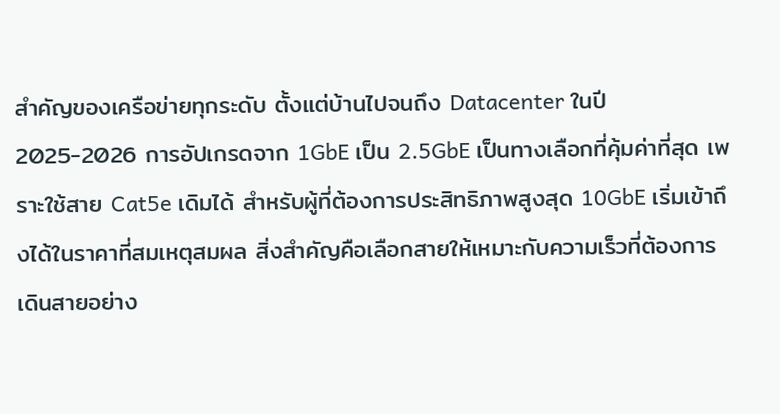สำคัญของเครือข่ายทุกระดับ ตั้งแต่บ้านไปจนถึง Datacenter ในปี 2025-2026 การอัปเกรดจาก 1GbE เป็น 2.5GbE เป็นทางเลือกที่คุ้มค่าที่สุด เพราะใช้สาย Cat5e เดิมได้ สำหรับผู้ที่ต้องการประสิทธิภาพสูงสุด 10GbE เริ่มเข้าถึงได้ในราคาที่สมเหตุสมผล สิ่งสำคัญคือเลือกสายให้เหมาะกับความเร็วที่ต้องการ เดินสายอย่าง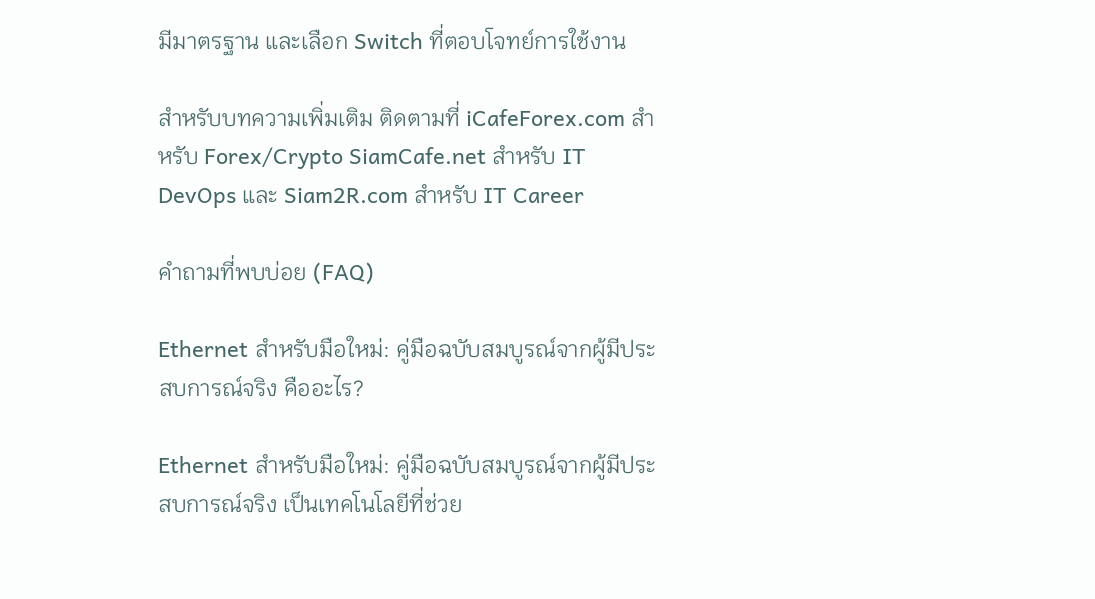มีมาตรฐาน และเลือก Switch ที่ตอบโจทย์การใช้งาน

สำหรับบทความเพิ่มเติม ติดตามที่ iCafeForex.com สำหรับ Forex/Crypto SiamCafe.net สำหรับ IT DevOps และ Siam2R.com สำหรับ IT Career

คำถามที่พบบ่อย (FAQ)

Ethernet สำหรับมือใหม่: คู่มือฉบับสมบูรณ์จากผู้มีประสบการณ์จริง คืออะไร?

Ethernet สำหรับมือใหม่: คู่มือฉบับสมบูรณ์จากผู้มีประสบการณ์จริง เป็นเทคโนโลยีที่ช่วย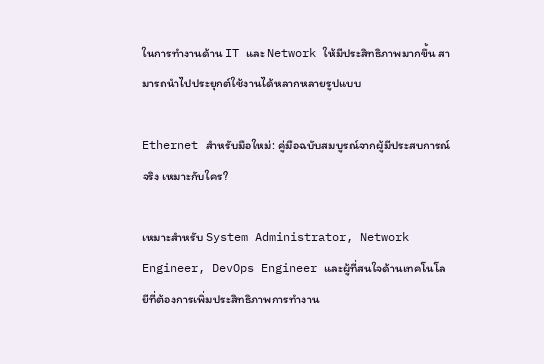ในการทำงานด้าน IT และ Network ให้มีประสิทธิภาพมากขึ้น สามารถนำไปประยุกต์ใช้งานได้หลากหลายรูปแบบ

Ethernet สำหรับมือใหม่: คู่มือฉบับสมบูรณ์จากผู้มีประสบการณ์จริง เหมาะกับใคร?

เหมาะสำหรับ System Administrator, Network Engineer, DevOps Engineer และผู้ที่สนใจด้านเทคโนโลยีที่ต้องการเพิ่มประสิทธิภาพการทำงาน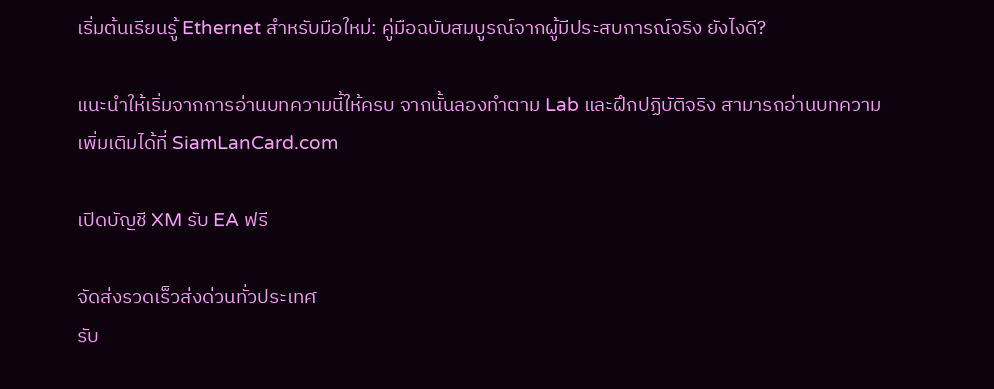เริ่มต้นเรียนรู้ Ethernet สำหรับมือใหม่: คู่มือฉบับสมบูรณ์จากผู้มีประสบการณ์จริง ยังไงดี?

แนะนำให้เริ่มจากการอ่านบทความนี้ให้ครบ จากนั้นลองทำตาม Lab และฝึกปฏิบัติจริง สามารถอ่านบทความเพิ่มเติมได้ที่ SiamLanCard.com

เปิดบัญชี XM รับ EA ฟรี

จัดส่งรวดเร็วส่งด่วนทั่วประเทศ
รับ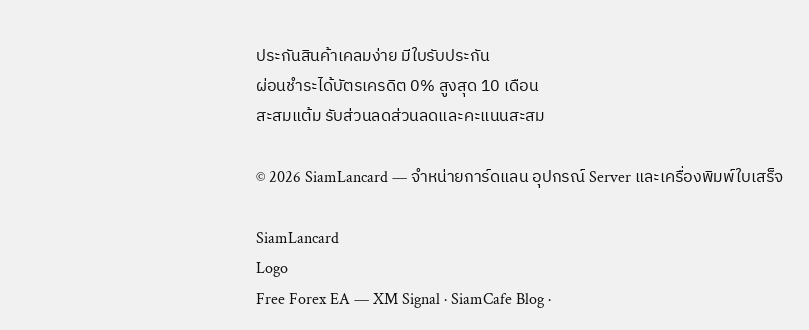ประกันสินค้าเคลมง่าย มีใบรับประกัน
ผ่อนชำระได้บัตรเครดิต 0% สูงสุด 10 เดือน
สะสมแต้ม รับส่วนลดส่วนลดและคะแนนสะสม

© 2026 SiamLancard — จำหน่ายการ์ดแลน อุปกรณ์ Server และเครื่องพิมพ์ใบเสร็จ

SiamLancard
Logo
Free Forex EA — XM Signal · SiamCafe Blog ·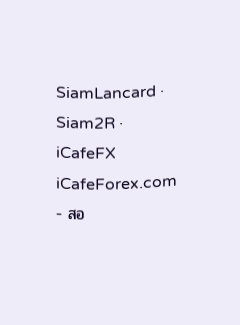SiamLancard · Siam2R · iCafeFX
iCafeForex.com - สอ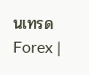นเทรด Forex |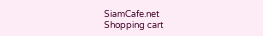SiamCafe.net
Shopping cart